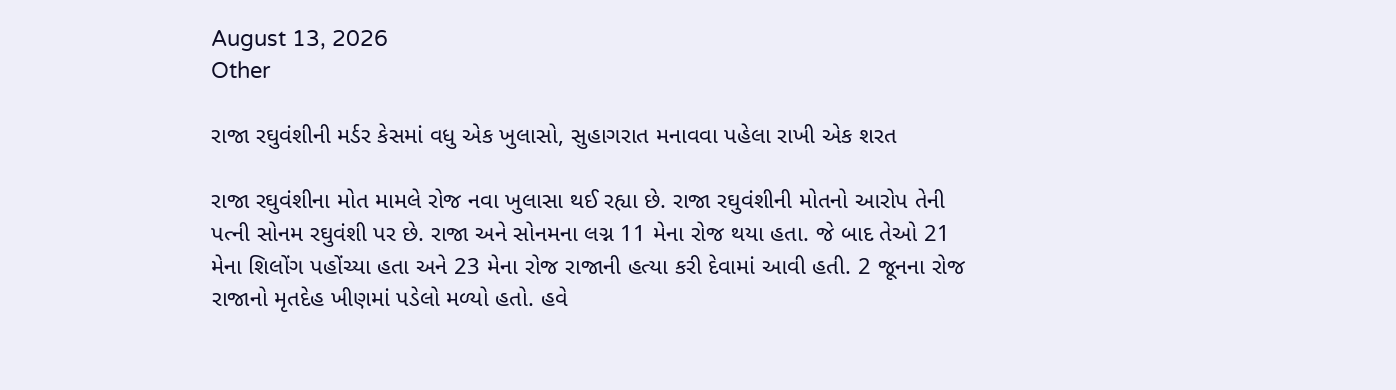August 13, 2026
Other

રાજા રઘુવંશીની મર્ડર કેસમાં વધુ એક ખુલાસો, સુહાગરાત મનાવવા પહેલા રાખી એક શરત

રાજા રઘુવંશીના મોત મામલે રોજ નવા ખુલાસા થઈ રહ્યા છે. રાજા રઘુવંશીની મોતનો આરોપ તેની પત્ની સોનમ રઘુવંશી પર છે. રાજા અને સોનમના લગ્ન 11 મેના રોજ થયા હતા. જે બાદ તેઓ 21 મેના શિલોંગ પહોંચ્યા હતા અને 23 મેના રોજ રાજાની હત્યા કરી દેવામાં આવી હતી. 2 જૂનના રોજ રાજાનો મૃતદેહ ખીણમાં પડેલો મળ્યો હતો. હવે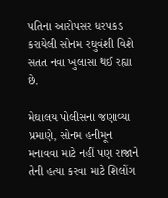પતિના આરોપસર ધરપકડ કરાયેલી સોનમ રઘુવંશી વિશે સતત નવા ખુલાસા થઈ રહ્યા છે.

મેઘાલય પોલીસના જણાવ્યા પ્રમાણે, સોનમ હનીમૂન મનાવવા માટે નહીં પણ રાજાને તેની હત્યા કરવા માટે શિલોંગ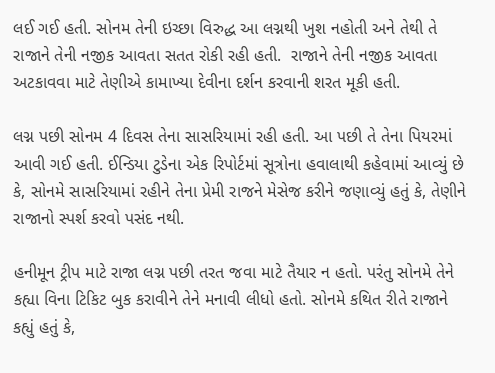લઈ ગઈ હતી. સોનમ તેની ઇચ્છા વિરુદ્ધ આ લગ્નથી ખુશ નહોતી અને તેથી તે રાજાને તેની નજીક આવતા સતત રોકી રહી હતી.  રાજાને તેની નજીક આવતા અટકાવવા માટે તેણીએ કામાખ્યા દેવીના દર્શન કરવાની શરત મૂકી હતી.

લગ્ન પછી સોનમ 4 દિવસ તેના સાસરિયામાં રહી હતી. આ પછી તે તેના પિયરમાં આવી ગઈ હતી. ઈન્ડિયા ટુડેના એક રિપોર્ટમાં સૂત્રોના હવાલાથી કહેવામાં આવ્યું છે કે, સોનમે સાસરિયામાં રહીને તેના પ્રેમી રાજને મેસેજ કરીને જણાવ્યું હતું કે, તેણીને રાજાનો સ્પર્શ કરવો પસંદ નથી.

હનીમૂન ટ્રીપ માટે રાજા લગ્ન પછી તરત જવા માટે તૈયાર ન હતો. પરંતુ સોનમે તેને કહ્યા વિના ટિકિટ બુક કરાવીને તેને મનાવી લીધો હતો. સોનમે કથિત રીતે રાજાને કહ્યું હતું કે,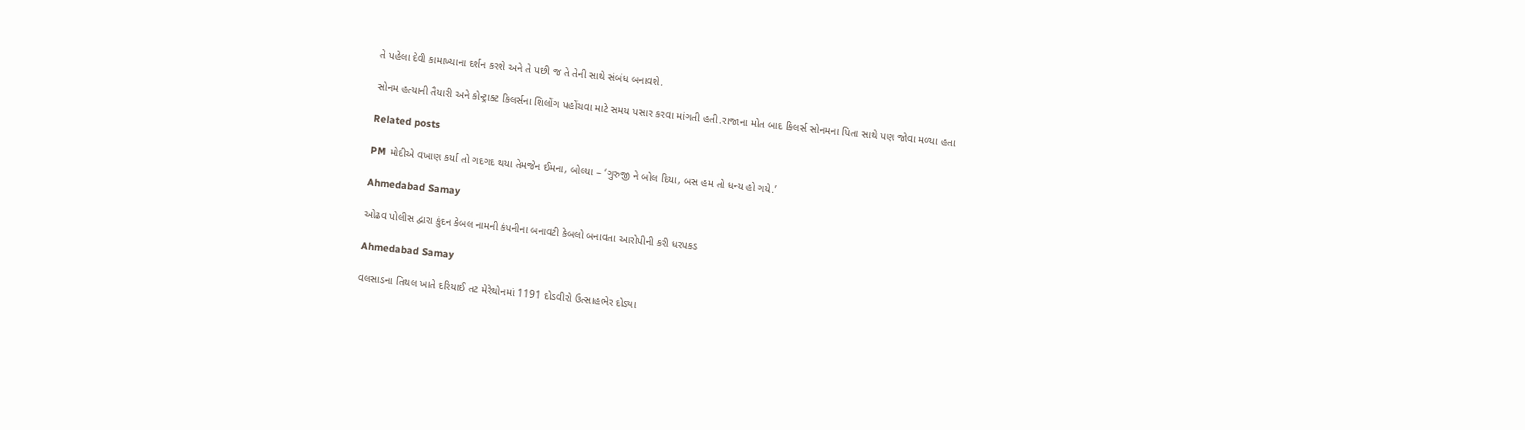તે પહેલા દેવી કામાખ્યાના દર્શન કરશે અને તે પછી જ તે તેની સાથે સંબંધ બનાવશે.

સોનમ હત્યાની તૈયારી અને કોન્ટ્રાક્ટ કિલર્સના શિલોંગ પહોંચવા માટે સમય પસાર કરવા માંગતી હતી.રાજાના મોત બાદ કિલર્સ સોનમના પિતા સાથે પણ જોવા મળ્યા હતા

Related posts

PM મોદીએ વખાણ કર્યા તો ગદગદ થયા તેમજેન ઈમના, બોલ્યા – ‘ગુરુજી ને બોલ દિયા, બસ હમ તો ધન્ય હો ગયે.’

Ahmedabad Samay

ઓઢવ પોલીસ દ્વારા કુંદન કેબલ નામની કંપનીના બનાવટી કેબલો બનાવતા આરોપીની કરી ધરપકડ

Ahmedabad Samay

વલસાડના તિથલ ખાતે દરિયાઈ તટ મેરેથોનમાં 1191 દોડવીરો ઉત્સાહભેર દોડ્યા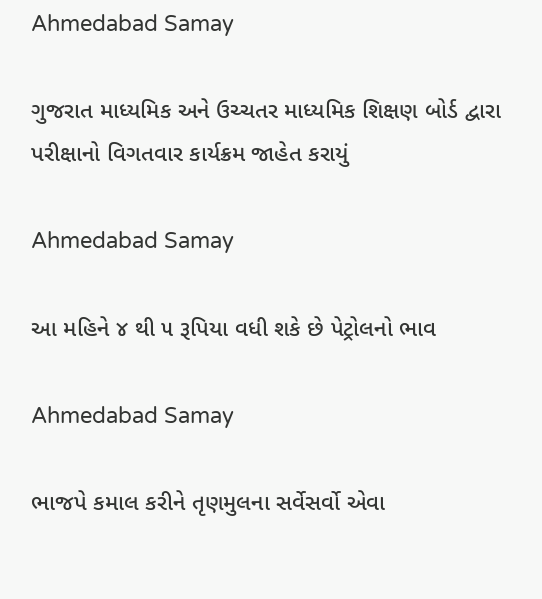Ahmedabad Samay

ગુજરાત માધ્યમિક અને ઉચ્ચતર માધ્યમિક શિક્ષણ બોર્ડ દ્વારા પરીક્ષાનો વિગતવાર કાર્યક્રમ જાહેત કરાયું

Ahmedabad Samay

આ મહિને ૪ થી ૫ રૂપિયા વધી શકે છે પેટ્રોલનો ભાવ

Ahmedabad Samay

ભાજપે કમાલ કરીને તૃણમુલના સર્વેસર્વો એવા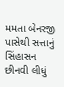મમતા બેનરજી પાસેથી સત્તાનું સિંહાસન છીનવી લીધું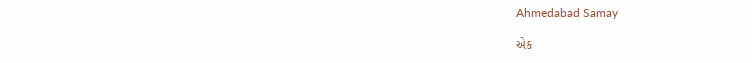Ahmedabad Samay

એક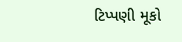ટિપ્પણી મૂકો